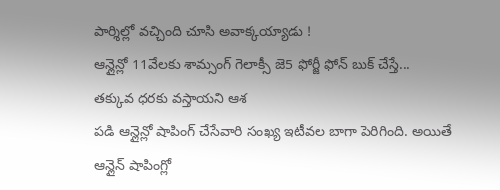పార్శిల్లో వచ్చింది చూసి అవాక్కయ్యాడు !
ఆన్లైన్లో 11వేలకు శామ్సంగ్ గెలాక్సీ జె5 ఫోర్జీ ఫోన్ బుక్ చేస్తే...
తక్కువ ధరకు వస్తాయని ఆశ
పడి ఆన్లైన్లో షాపింగ్ చేసేవారి సంఖ్య ఇటీవల బాగా పెరిగింది. అయితే
ఆన్లైన్ షాపింగ్లో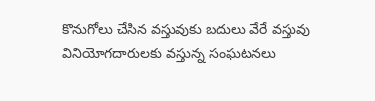కొనుగోలు చేసిన వస్తువుకు బదులు వేరే వస్తువు
వినియోగదారులకు వస్తున్న సంఘటనలు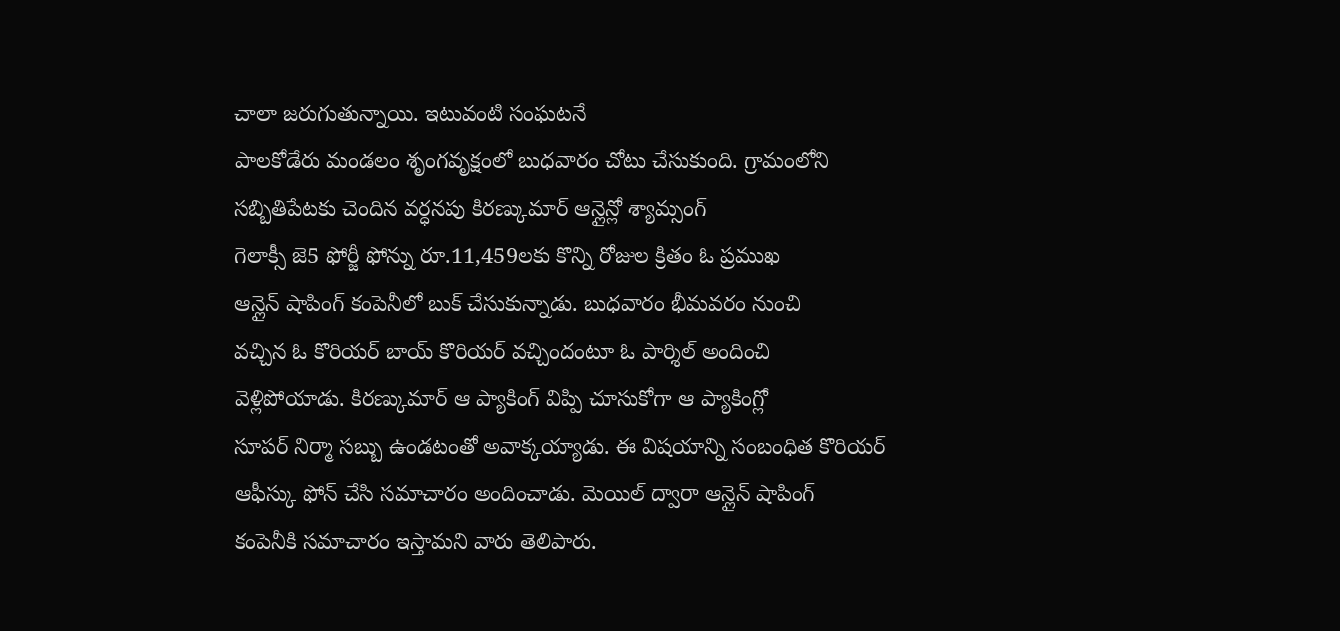చాలా జరుగుతున్నాయి. ఇటువంటి సంఘటనే
పాలకోడేరు మండలం శృంగవృక్షంలో బుధవారం చోటు చేసుకుంది. గ్రామంలోని
సబ్బితిపేటకు చెందిన వర్ధనపు కిరణ్కుమార్ ఆన్లైన్లో శ్యామ్సంగ్
గెలాక్సీ జె5 ఫోర్జీ ఫోన్ను రూ.11,459లకు కొన్ని రోజుల క్రితం ఓ ప్రముఖ
ఆన్లైన్ షాపింగ్ కంపెనీలో బుక్ చేసుకున్నాడు. బుధవారం భీమవరం నుంచి
వచ్చిన ఓ కొరియర్ బాయ్ కొరియర్ వచ్చిందంటూ ఓ పార్శిల్ అందించి
వెళ్లిపోయాడు. కిరణ్కుమార్ ఆ ప్యాకింగ్ విప్పి చూసుకోగా ఆ ప్యాకింగ్లో
సూపర్ నిర్మా సబ్బు ఉండటంతో అవాక్కయ్యాడు. ఈ విషయాన్ని సంబంధిత కొరియర్
ఆఫీస్కు ఫోన్ చేసి సమాచారం అందించాడు. మెయిల్ ద్వారా ఆన్లైన్ షాపింగ్
కంపెనీకి సమాచారం ఇస్తామని వారు తెలిపారు.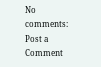No comments:
Post a Comment